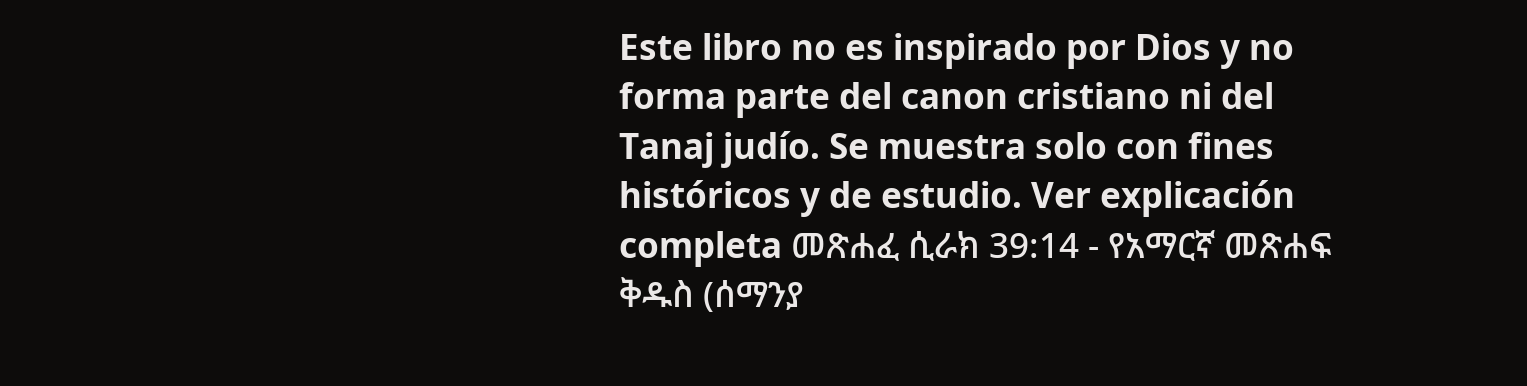Este libro no es inspirado por Dios y no forma parte del canon cristiano ni del Tanaj judío. Se muestra solo con fines históricos y de estudio. Ver explicación completa መጽሐፈ ሲራክ 39:14 - የአማርኛ መጽሐፍ ቅዱስ (ሰማንያ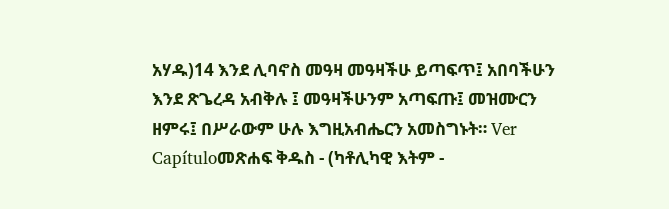አሃዱ)14 እንደ ሊባኖስ መዓዛ መዓዛችሁ ይጣፍጥ፤ አበባችሁን እንደ ጽጌረዳ አብቅሉ ፤ መዓዛችሁንም አጣፍጡ፤ መዝሙርን ዘምሩ፤ በሥራውም ሁሉ እግዚአብሔርን አመስግኑት። Ver Capítuloመጽሐፍ ቅዱስ - (ካቶሊካዊ እትም -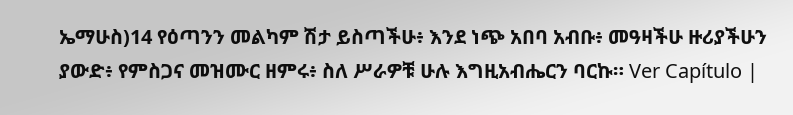ኤማሁስ)14 የዕጣንን መልካም ሽታ ይስጣችሁ፥ እንደ ነጭ አበባ አብቡ፥ መዓዛችሁ ዙሪያችሁን ያውድ፥ የምስጋና መዝሙር ዘምሩ፥ ስለ ሥራዎቹ ሁሉ እግዚአብሔርን ባርኩ። Ver Capítulo |